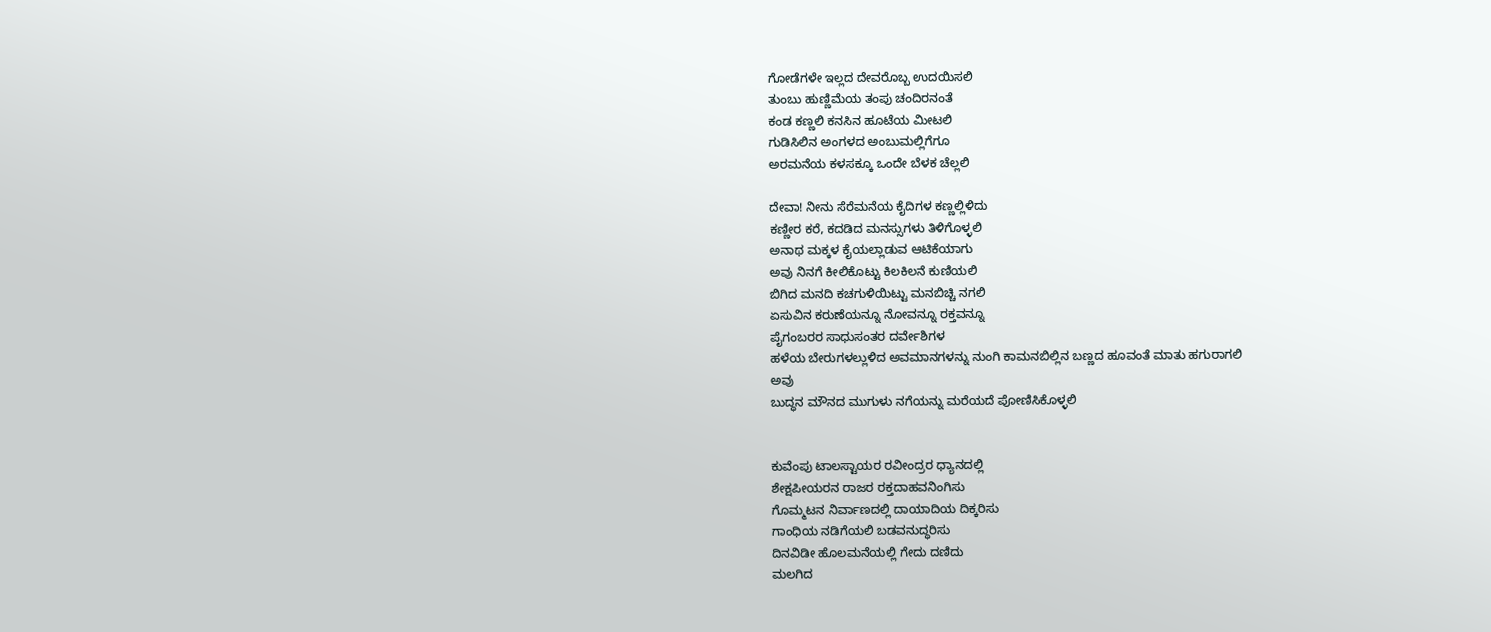ಗೋಡೆಗಳೇ ಇಲ್ಲದ ದೇವರೊಬ್ಬ ಉದಯಿಸಲಿ
ತುಂಬು ಹುಣ್ಣಿಮೆಯ ತಂಪು ಚಂದಿರನಂತೆ
ಕಂಡ ಕಣ್ಣಲಿ ಕನಸಿನ ಹೂಟೆಯ ಮೀಟಲಿ
ಗುಡಿಸಿಲಿನ ಅಂಗಳದ ಅಂಬುಮಲ್ಲಿಗೆಗೂ
ಅರಮನೆಯ ಕಳಸಕ್ಕೂ ಒಂದೇ ಬೆಳಕ ಚೆಲ್ಲಲಿ

ದೇವಾ! ನೀನು ಸೆರೆಮನೆಯ ಕೈದಿಗಳ ಕಣ್ಣಲ್ಲಿಳಿದು
ಕಣ್ಣೀರ ಕರೆ, ಕದಡಿದ ಮನಸ್ಸುಗಳು ತಿಳಿಗೊಳ್ಳಲಿ
ಅನಾಥ ಮಕ್ಕಳ ಕೈಯಲ್ಲಾಡುವ ಆಟಿಕೆಯಾಗು
ಅವು ನಿನಗೆ ಕೀಲಿಕೊಟ್ಟು ಕಿಲಕಿಲನೆ ಕುಣಿಯಲಿ
ಬಿಗಿದ ಮನದಿ ಕಚಗುಳಿಯಿಟ್ಟು ಮನಬಿಚ್ಚಿ ನಗಲಿ
ಏಸುವಿನ ಕರುಣೆಯನ್ನೂ ನೋವನ್ನೂ ರಕ್ತವನ್ನೂ
ಪೈಗಂಬರರ ಸಾಧುಸಂತರ ದರ್ವೇಶಿಗಳ
ಹಳೆಯ ಬೇರುಗಳಲ್ಲುಳಿದ ಅವಮಾನಗಳನ್ನು ನುಂಗಿ ಕಾಮನಬಿಲ್ಲಿನ ಬಣ್ಣದ ಹೂವಂತೆ ಮಾತು ಹಗುರಾಗಲಿ
ಅವು
ಬುದ್ಧನ ಮೌನದ ಮುಗುಳು ನಗೆಯನ್ನು ಮರೆಯದೆ ಪೋಣಿಸಿಕೊಳ್ಳಲಿ


ಕುವೆಂಪು ಟಾಲಸ್ಟಾಯರ ರವೀಂದ್ರರ ಧ್ಯಾನದಲ್ಲಿ
ಶೇಕ್ಷಪೀಯರನ ರಾಜರ ರಕ್ತದಾಹವನಿಂಗಿಸು
ಗೊಮ್ಮಟನ ನಿರ್ವಾಣದಲ್ಲಿ ದಾಯಾದಿಯ ದಿಕ್ಕರಿಸು
ಗಾಂಧಿಯ ನಡಿಗೆಯಲಿ ಬಡವನುದ್ಧರಿಸು
ದಿನವಿಡೀ ಹೊಲಮನೆಯಲ್ಲಿ ಗೇದು ದಣಿದು
ಮಲಗಿದ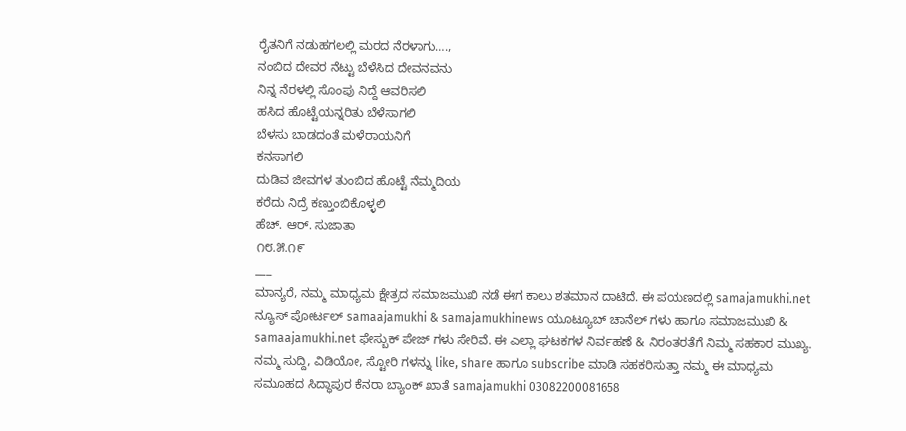ರೈತನಿಗೆ ನಡುಹಗಲಲ್ಲಿ ಮರದ ನೆರಳಾಗು….,
ನಂಬಿದ ದೇವರ ನೆಟ್ಟು ಬೆಳೆಸಿದ ದೇವನವನು
ನಿನ್ನ ನೆರಳಲ್ಲಿ ಸೊಂಪು ನಿದ್ದೆ ಆವರಿಸಲಿ
ಹಸಿದ ಹೊಟ್ಟೆಯನ್ನರಿತು ಬೆಳೆಸಾಗಲಿ
ಬೆಳಸು ಬಾಡದಂತೆ ಮಳೆರಾಯನಿಗೆ
ಕನಸಾಗಲಿ
ದುಡಿವ ಜೀವಗಳ ತುಂಬಿದ ಹೊಟ್ಟೆ ನೆಮ್ಮದಿಯ
ಕರೆದು ನಿದ್ರೆ ಕಣ್ತುಂಬಿಕೊಳ್ಳಲಿ
ಹೆಚ್. ಆರ್. ಸುಜಾತಾ
೧೮.೫.೧೯
___
ಮಾನ್ಯರೆ, ನಮ್ಮ ಮಾಧ್ಯಮ ಕ್ಷೇತ್ರದ ಸಮಾಜಮುಖಿ ನಡೆ ಈಗ ಕಾಲು ಶತಮಾನ ದಾಟಿದೆ. ಈ ಪಯಣದಲ್ಲಿ samajamukhi.net ನ್ಯೂಸ್ ಪೋರ್ಟಲ್ samaajamukhi & samajamukhinews ಯೂಟ್ಯೂಬ್ ಚಾನೆಲ್ ಗಳು ಹಾಗೂ ಸಮಾಜಮುಖಿ & samaajamukhi.net ಫೇಸ್ಬುಕ್ ಪೇಜ್ ಗಳು ಸೇರಿವೆ. ಈ ಎಲ್ಲಾ ಘಟಕಗಳ ನಿರ್ವಹಣೆ & ನಿರಂತರತೆಗೆ ನಿಮ್ಮ ಸಹಕಾರ ಮುಖ್ಯ. ನಮ್ಮ ಸುದ್ದಿ, ವಿಡಿಯೋ, ಸ್ಟೋರಿ ಗಳನ್ನು like, share ಹಾಗೂ subscribe ಮಾಡಿ ಸಹಕರಿಸುತ್ತಾ ನಮ್ಮ ಈ ಮಾಧ್ಯಮ ಸಮೂಹದ ಸಿದ್ಧಾಪುರ ಕೆನರಾ ಬ್ಯಾಂಕ್ ಖಾತೆ samajamukhi 03082200081658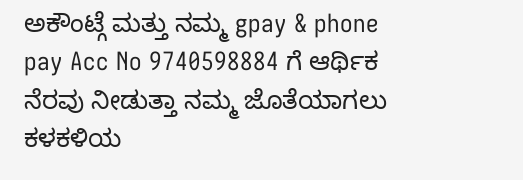ಅಕೌಂಟ್ಗೆ ಮತ್ತು ನಮ್ಮ gpay & phone pay Acc No 9740598884 ಗೆ ಆರ್ಥಿಕ ನೆರವು ನೀಡುತ್ತಾ ನಮ್ಮ ಜೊತೆಯಾಗಲು ಕಳಕಳಿಯ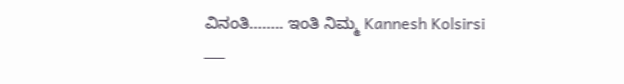ವಿನಂತಿ…….. ಇಂತಿ ನಿಮ್ಮ Kannesh Kolsirsi
___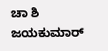ಚಾ ಶಿ ಜಯಕುಮಾರ್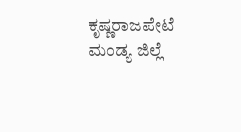ಕೃಷ್ಣರಾಜಪೇಟೆ ಮಂಡ್ಯ ಜಿಲ್ಲೆ